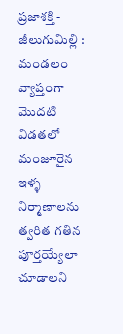ప్రజాశక్తి - జీలుగుమిల్లి : మండలం వ్యాప్తంగా మొదటి విడతలో మంజూరైన ఇళ్ళ నిర్మాణాలను త్వరిత గతిన పూర్తయ్యేలా చూడాలని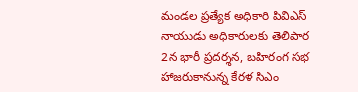మండల ప్రత్యేక అధికారి పివిఎస్ నాయుడు అధికారులకు తెలిపార
2న భారీ ప్రదర్శన, బహిరంగ సభ
హాజరుకానున్న కేరళ సిఎం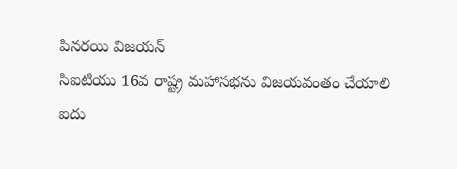పినరయి విజయన్
సిఐటియు 16వ రాష్ట్ర మహాసభను విజయవంతం చేయాలి
ఐదు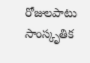రోజులపాటు సాంస్కృతిక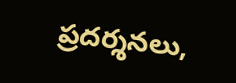ప్రదర్శనలు,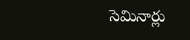సెమినార్లు